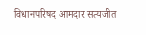विधानपरिषद आमदार सत्यजीत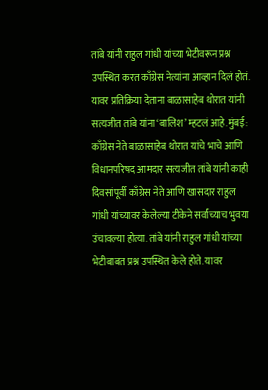तांबे यांनी राहुल गांधी यांच्या भेटीवरून प्रश्न उपस्थित करत काँग्रेस नेत्यांना आव्हान दिलं होतं. यावर प्रतिक्रिया देताना बाळासाहेब थोरात यांनी सत्यजीत तांबे यांना ‘बालिश’ म्हटलं आहे.मुंबई: काँग्रेस नेते बाळासाहेब थोरात यांचे भाचे आणि विधानपरिषद आमदार सत्यजीत तांबे यांनी काही दिवसांपूर्वी काँग्रेस नेते आणि खासदार राहुल गांधी यांच्यावर केलेल्या टीकेने सर्वांच्याच भुवया उंचावल्या होत्या. तांबे यांनी राहुल गांधी यांच्या भेटीबाबत प्रश्न उपस्थित केले होते. यावर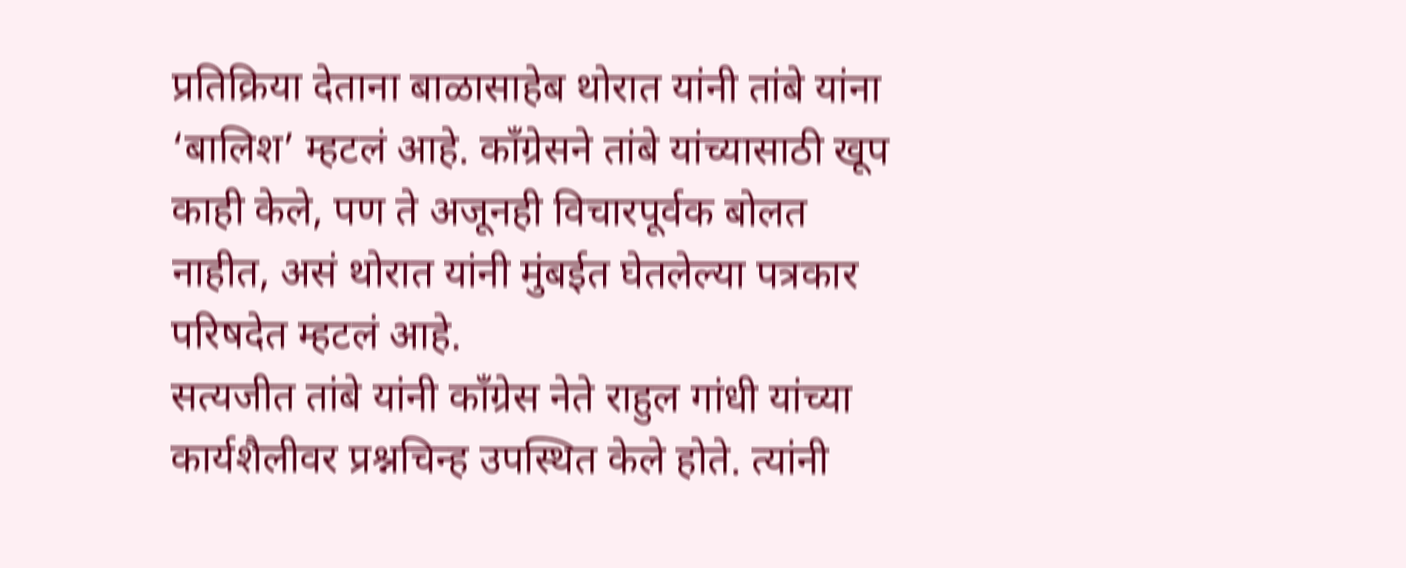प्रतिक्रिया देताना बाळासाहेब थोरात यांनी तांबे यांना ‘बालिश’ म्हटलं आहे. काँग्रेसने तांबे यांच्यासाठी खूप काही केले, पण ते अजूनही विचारपूर्वक बोलत नाहीत, असं थोरात यांनी मुंबईत घेतलेल्या पत्रकार परिषदेत म्हटलं आहे.
सत्यजीत तांबे यांनी काँग्रेस नेते राहुल गांधी यांच्या कार्यशैलीवर प्रश्नचिन्ह उपस्थित केले होते. त्यांनी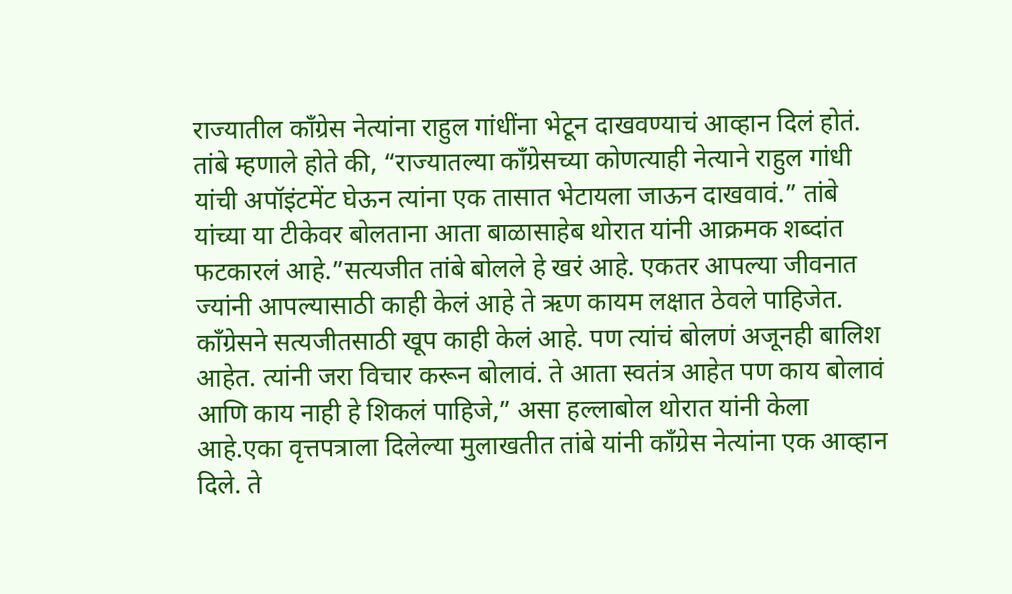राज्यातील काँग्रेस नेत्यांना राहुल गांधींना भेटून दाखवण्याचं आव्हान दिलं होतं. तांबे म्हणाले होते की, “राज्यातल्या काँग्रेसच्या कोणत्याही नेत्याने राहुल गांधी यांची अपॉइंटमेंट घेऊन त्यांना एक तासात भेटायला जाऊन दाखवावं.” तांबे यांच्या या टीकेवर बोलताना आता बाळासाहेब थोरात यांनी आक्रमक शब्दांत फटकारलं आहे.”सत्यजीत तांबे बोलले हे खरं आहे. एकतर आपल्या जीवनात ज्यांनी आपल्यासाठी काही केलं आहे ते ऋण कायम लक्षात ठेवले पाहिजेत. काँग्रेसने सत्यजीतसाठी खूप काही केलं आहे. पण त्यांचं बोलणं अजूनही बालिश आहेत. त्यांनी जरा विचार करून बोलावं. ते आता स्वतंत्र आहेत पण काय बोलावं आणि काय नाही हे शिकलं पाहिजे,” असा हल्लाबोल थोरात यांनी केला आहे.एका वृत्तपत्राला दिलेल्या मुलाखतीत तांबे यांनी काँग्रेस नेत्यांना एक आव्हान दिले. ते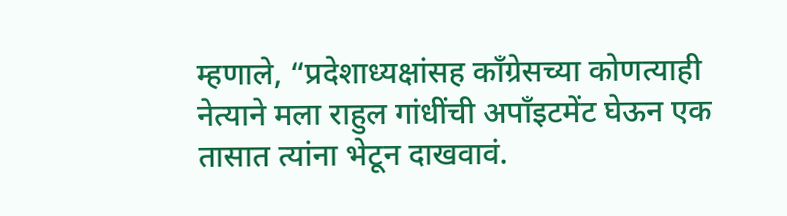म्हणाले, “प्रदेशाध्यक्षांसह काँग्रेसच्या कोणत्याही नेत्याने मला राहुल गांधींची अपाँइटमेंट घेऊन एक तासात त्यांना भेटून दाखवावं.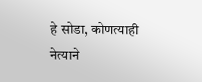हे सोडा, कोणत्याही नेत्याने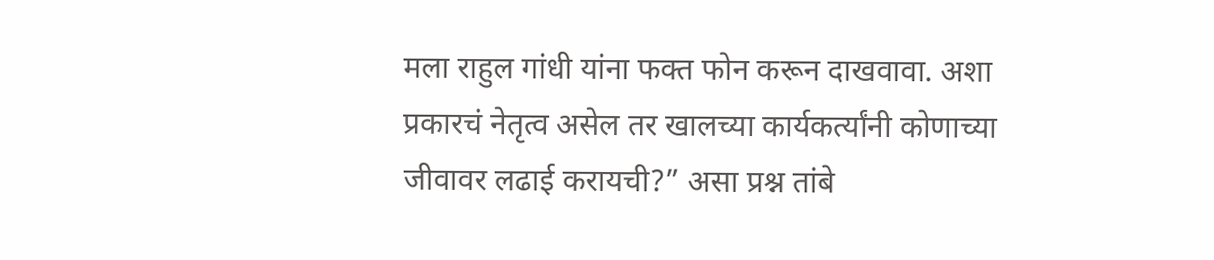मला राहुल गांधी यांना फक्त फोन करून दाखवावा. अशा प्रकारचं नेतृत्व असेल तर खालच्या कार्यकर्त्यांनी कोणाच्या जीवावर लढाई करायची?” असा प्रश्न तांबे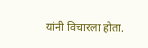यांनी विचारला होता.